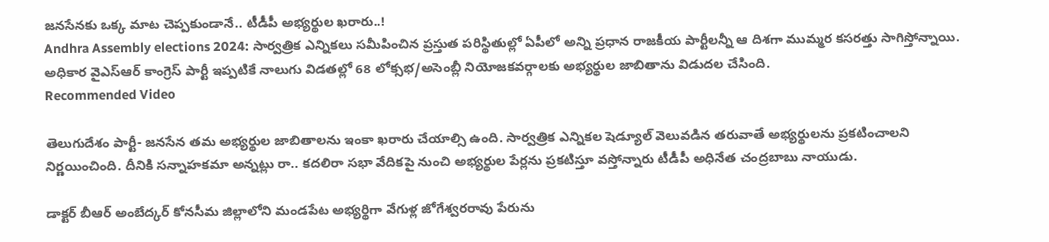జనసేనకు ఒక్క మాట చెప్పకుండానే.. టీడీపీ అభ్యర్థుల ఖరారు..!
Andhra Assembly elections 2024: సార్వత్రిక ఎన్నికలు సమీపించిన ప్రస్తుత పరిస్థితుల్లో ఏపీలో అన్ని ప్రధాన రాజకీయ పార్టీలన్నీ ఆ దిశగా ముమ్మర కసరత్తు సాగిస్తోన్నాయి. అధికార వైఎస్ఆర్ కాంగ్రెస్ పార్టీ ఇప్పటికే నాలుగు విడతల్లో 68 లోక్సభ/అసెంబ్లీ నియోజకవర్గాలకు అభ్యర్థుల జాబితాను విడుదల చేసింది.
Recommended Video

తెలుగుదేశం పార్టీ- జనసేన తమ అభ్యర్థుల జాబితాలను ఇంకా ఖరారు చేయాల్సి ఉంది. సార్వత్రిక ఎన్నికల షెడ్యూల్ వెలువడిన తరువాతే అభ్యర్థులను ప్రకటించాలని నిర్ణయించింది. దీనికి సన్నాహకమా అన్నట్లు రా.. కదలిరా సభా వేదికపై నుంచి అభ్యర్థుల పేర్లను ప్రకటిస్తూ వస్తోన్నారు టీడీపీ అధినేత చంద్రబాబు నాయుడు.

డాక్టర్ బీఆర్ అంబేద్కర్ కోనసీమ జిల్లాలోని మండపేట అభ్యర్థిగా వేగుళ్ల జోగేశ్వరరావు పేరును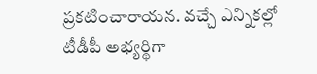ప్రకటించారాయన. వచ్చే ఎన్నికల్లో టీడీపీ అభ్యర్థిగా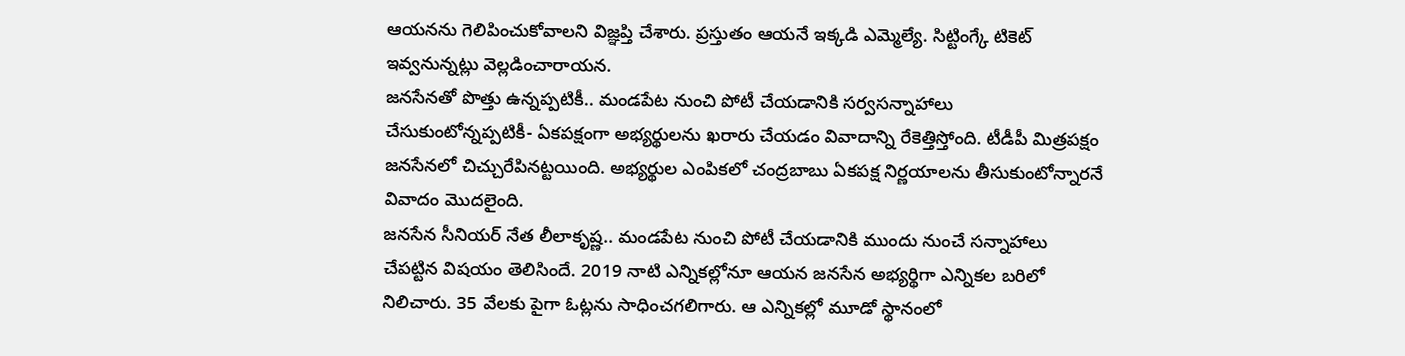ఆయనను గెలిపించుకోవాలని విజ్ఞప్తి చేశారు. ప్రస్తుతం ఆయనే ఇక్కడి ఎమ్మెల్యే. సిట్టింగ్కే టికెట్ ఇవ్వనున్నట్లు వెల్లడించారాయన.
జనసేనతో పొత్తు ఉన్నప్పటికీ.. మండపేట నుంచి పోటీ చేయడానికి సర్వసన్నాహాలు చేసుకుంటోన్నప్పటికీ- ఏకపక్షంగా అభ్యర్థులను ఖరారు చేయడం వివాదాన్ని రేకెత్తిస్తోంది. టీడీపీ మిత్రపక్షం జనసేనలో చిచ్చురేపినట్టయింది. అభ్యర్థుల ఎంపికలో చంద్రబాబు ఏకపక్ష నిర్ణయాలను తీసుకుంటోన్నారనే వివాదం మొదలైంది.
జనసేన సీనియర్ నేత లీలాకృష్ణ.. మండపేట నుంచి పోటీ చేయడానికి ముందు నుంచే సన్నాహాలు చేపట్టిన విషయం తెలిసిందే. 2019 నాటి ఎన్నికల్లోనూ ఆయన జనసేన అభ్యర్థిగా ఎన్నికల బరిలో నిలిచారు. 35 వేలకు పైగా ఓట్లను సాధించగలిగారు. ఆ ఎన్నికల్లో మూడో స్థానంలో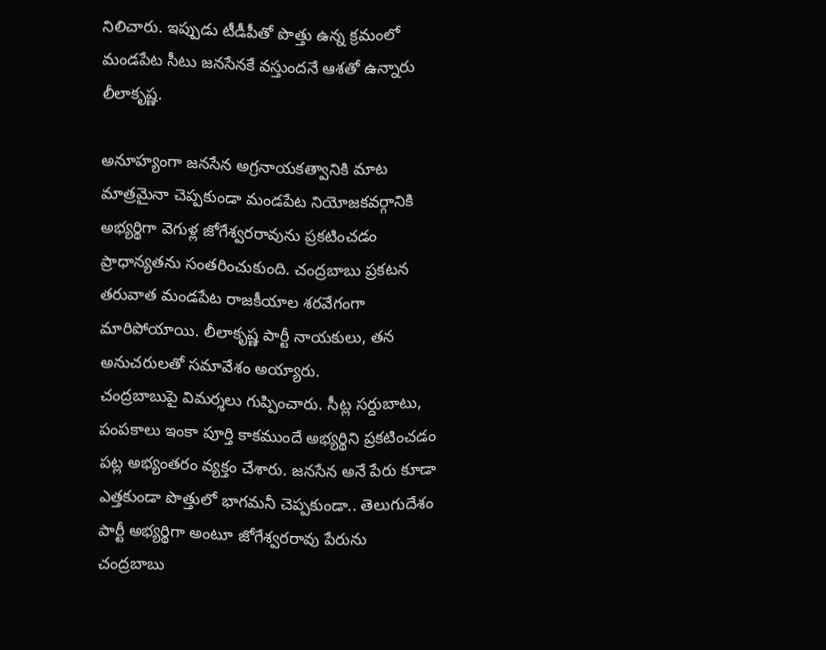నిలిచారు. ఇప్పుడు టీడీపీతో పొత్తు ఉన్న క్రమంలో మండపేట సీటు జనసేనకే వస్తుందనే ఆశతో ఉన్నారు లీలాకృష్ణ.

అనూహ్యంగా జనసేన అగ్రనాయకత్వానికి మాట మాత్రమైనా చెప్పకుండా మండపేట నియోజకవర్గానికి అభ్యర్థిగా వెగుళ్ల జోగేశ్వరరావును ప్రకటించడం ప్రాధాన్యతను సంతరించుకుంది. చంద్రబాబు ప్రకటన తరువాత మండపేట రాజకీయాల శరవేగంగా మారిపోయాయి. లీలాకృష్ణ పార్టీ నాయకులు, తన అనుచరులతో సమావేశం అయ్యారు.
చంద్రబాబుపై విమర్శలు గుప్పించారు. సీట్ల సర్దుబాటు, పంపకాలు ఇంకా పూర్తి కాకముందే అభ్యర్థిని ప్రకటించడం పట్ల అభ్యంతరం వ్యక్తం చేశారు. జనసేన అనే పేరు కూడా ఎత్తకుండా పొత్తులో భాగమనీ చెప్పకుండా.. తెలుగుదేశం పార్టీ అభ్యర్థిగా అంటూ జోగేశ్వరరావు పేరును చంద్రబాబు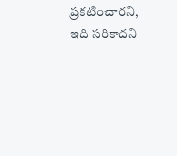ప్రకటించారని, ఇది సరికాదని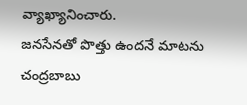వ్యాఖ్యానించారు.
జనసేనతో పొత్తు ఉందనే మాటను చంద్రబాబు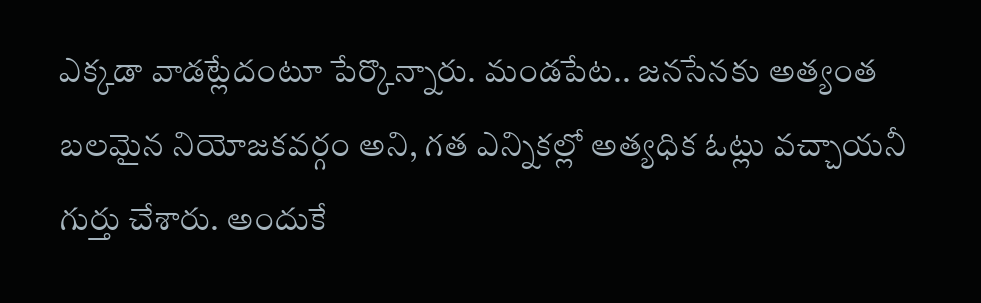ఎక్కడా వాడట్లేదంటూ పేర్కొన్నారు. మండపేట.. జనసేనకు అత్యంత బలమైన నియోజకవర్గం అని, గత ఎన్నికల్లో అత్యధిక ఓట్లు వచ్చాయనీ గుర్తు చేశారు. అందుకే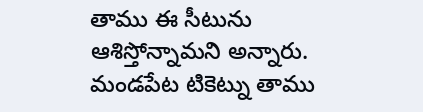తాము ఈ సీటును ఆశిస్తోన్నామని అన్నారు. మండపేట టికెట్ను తాము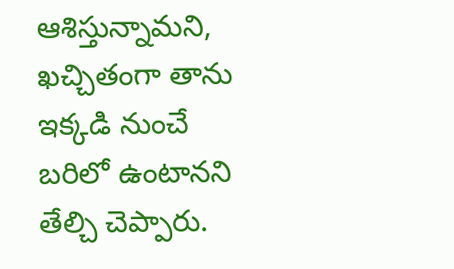ఆశిస్తున్నామని, ఖచ్చితంగా తాను ఇక్కడి నుంచే బరిలో ఉంటానని తేల్చి చెప్పారు.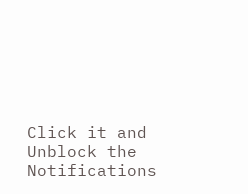Click it and Unblock the Notifications